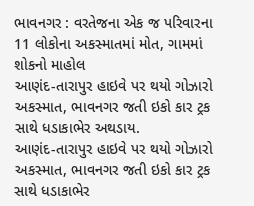ભાવનગર : વરતેજના એક જ પરિવારના 11 લોકોના અકસ્માતમાં મોત, ગામમાં શોકનો માહોલ
આણંદ-તારાપુર હાઇવે પર થયો ગોઝારો અકસ્માત, ભાવનગર જતી ઇકો કાર ટ્રક સાથે ધડાકાભેર અથડાય.
આણંદ-તારાપુર હાઇવે પર થયો ગોઝારો અકસ્માત, ભાવનગર જતી ઇકો કાર ટ્રક સાથે ધડાકાભેર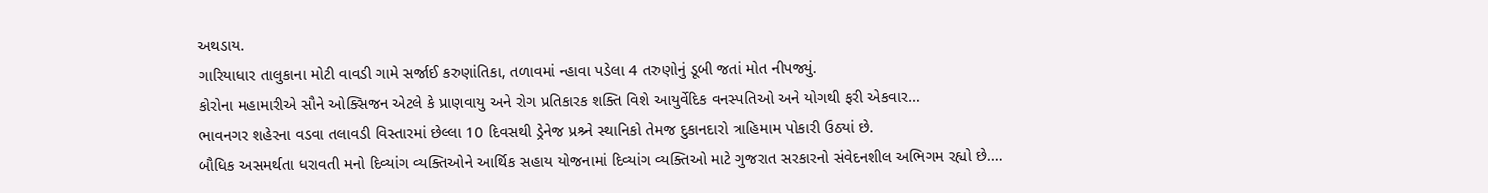અથડાય.
ગારિયાધાર તાલુકાના મોટી વાવડી ગામે સર્જાઈ કરુણાંતિકા, તળાવમાં ન્હાવા પડેલા 4 તરુણોનું ડૂબી જતાં મોત નીપજ્યું.
કોરોના મહામારીએ સૌને ઓક્સિજન એટલે કે પ્રાણવાયુ અને રોગ પ્રતિકારક શક્તિ વિશે આયુર્વેદિક વનસ્પતિઓ અને યોગથી ફરી એકવાર…
ભાવનગર શહેરના વડવા તલાવડી વિસ્તારમાં છેલ્લા 10 દિવસથી ડ્રેનેજ પ્રશ્ર્ને સ્થાનિકો તેમજ દુકાનદારો ત્રાહિમામ પોકારી ઉઠ્યાં છે.
બૌધિક અસમર્થતા ધરાવતી મનો દિવ્યાંગ વ્યક્તિઓને આર્થિક સહાય યોજનામાં દિવ્યાંગ વ્યક્તિઓ માટે ગુજરાત સરકારનો સંવેદનશીલ અભિગમ રહ્યો છે.…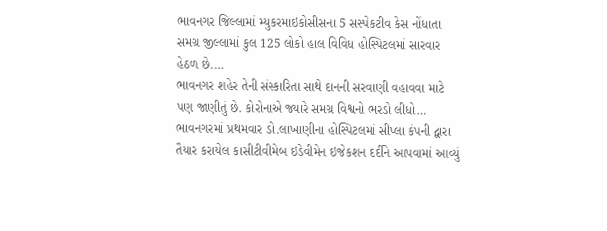ભાવનગર જિલ્લામાં મ્યુકરમાઇકોસીસના 5 સસ્પેકટીવ કેસ નોંધાતા સમગ્ર જીલ્લામાં કુલ 125 લોકો હાલ વિવિધ હોસ્પિટલમાં સારવાર હેઠળ છે.…
ભાવનગર શહેર તેની સંસ્કારિતા સાથે દાનની સરવાણી વહાવવા માટે પણ જાણીતું છે. કોરોનાએ જ્યારે સમગ્ર વિશ્વનો ભરડો લીધો…
ભાવનગરમાં પ્રથમવાર ડો.લાખાણીના હોસ્પિટલમાં સીપ્લા કંપની દ્વારા તૈયાર કરાયેલ કાસીટીવીમેબ ઇડેવીમેન ઇજેકશન દર્દીને આપવામાં આવ્યું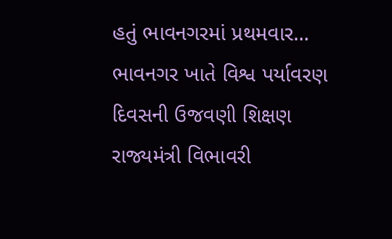હતું ભાવનગરમાં પ્રથમવાર…
ભાવનગર ખાતે વિશ્વ પર્યાવરણ દિવસની ઉજવણી શિક્ષણ રાજ્યમંત્રી વિભાવરી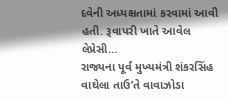દવેની અધ્યક્ષતામાં કરવામાં આવી હતી. રૂવાપરી ખાતે આવેલ લેપ્રેસી…
રાજ્યના પૂર્વ મુખ્યમંત્રી શંકરસિંહ વાઘેલા તાઉ’તે વાવાઝોડા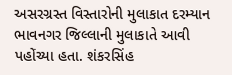અસરગ્રસ્ત વિસ્તારોની મુલાકાત દરમ્યાન ભાવનગર જિલ્લાની મુલાકાતે આવી પહોંચ્યા હતા. શંકરસિંહ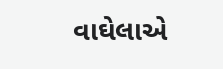વાઘેલાએ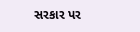સરકાર પર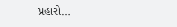પ્રહારો…